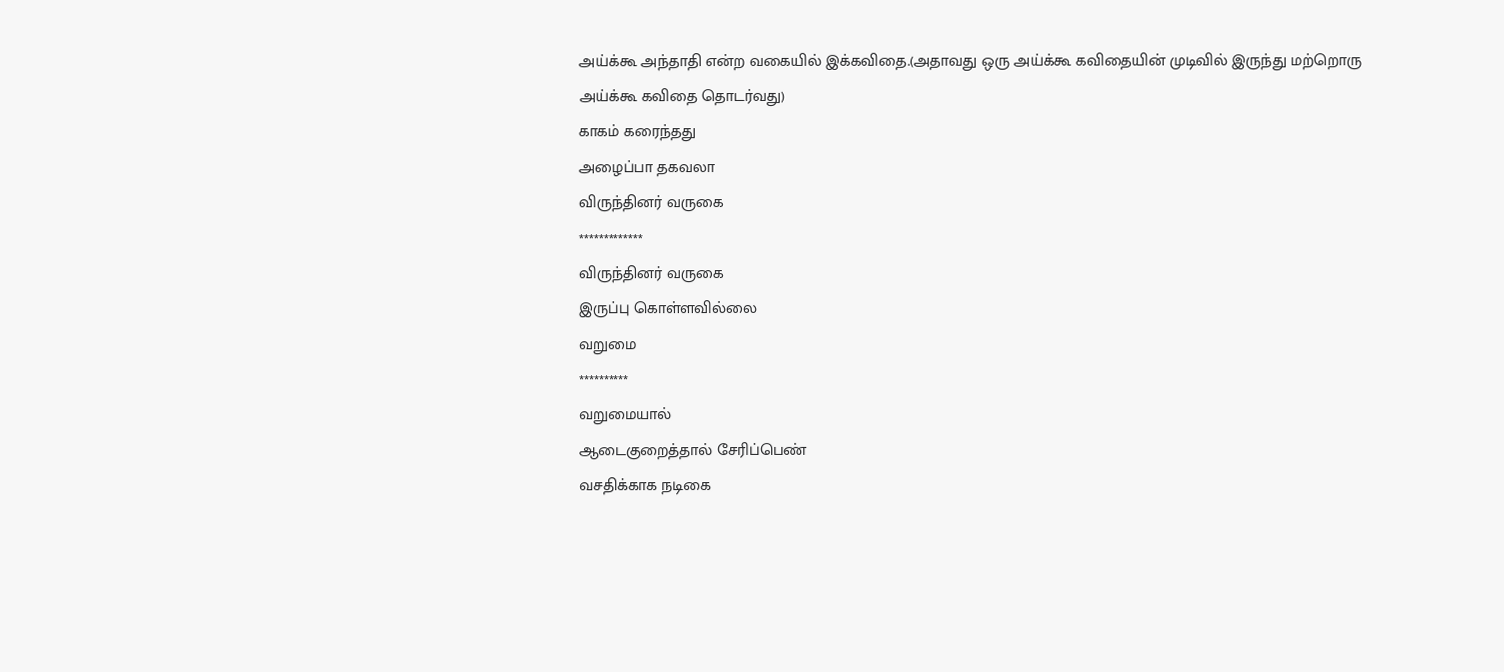அய்க்கூ அந்தாதி என்ற வகையில் இக்கவிதை.(அதாவது ஒரு அய்க்கூ கவிதையின் முடிவில் இருந்து மற்றொரு அய்க்கூ கவிதை தொடர்வது)
காகம் கரைந்தது
அழைப்பா தகவலா
விருந்தினர் வருகை
*************
விருந்தினர் வருகை
இருப்பு கொள்ளவில்லை
வறுமை
**********
வறுமையால்
ஆடைகுறைத்தால் சேரிப்பெண்
வசதிக்காக நடிகை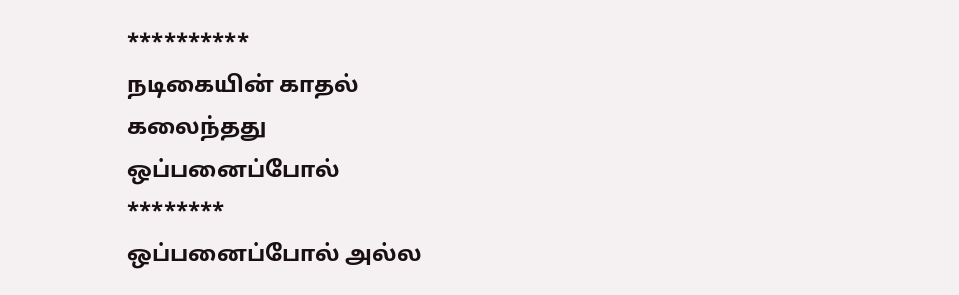**********
நடிகையின் காதல்
கலைந்தது
ஒப்பனைப்போல்
********
ஒப்பனைப்போல் அல்ல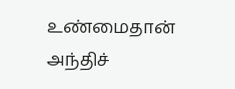உண்மைதான்
அந்திச்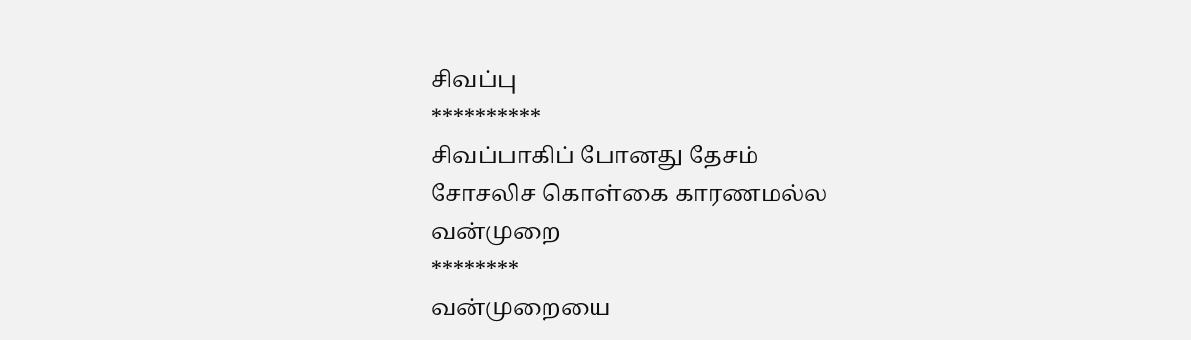சிவப்பு
**********
சிவப்பாகிப் போனது தேசம்
சோசலிச கொள்கை காரணமல்ல
வன்முறை
********
வன்முறையை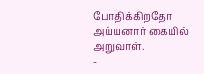போதிக்கிறதோ
அய்யனார் கையில்
அறுவாள்.
-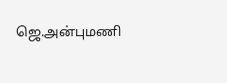ஜெ.அன்புமணி